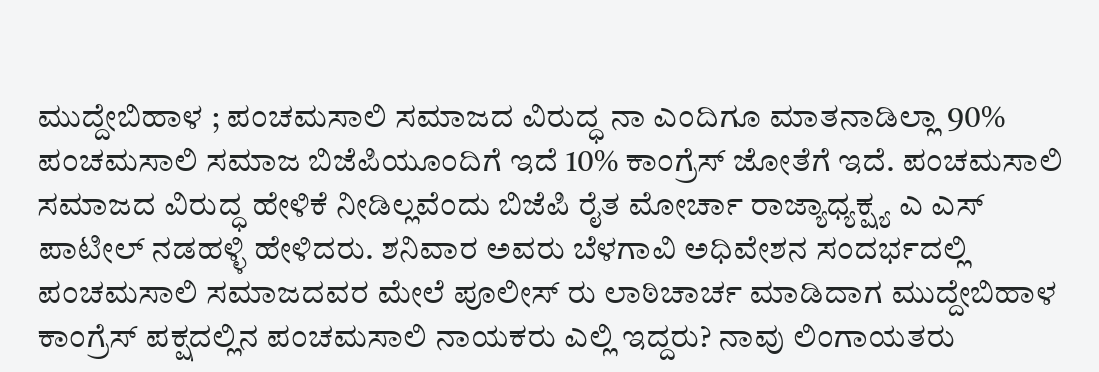ಮುದ್ದೇಬಿಹಾಳ ; ಪಂಚಮಸಾಲಿ ಸಮಾಜದ ವಿರುದ್ಧ ನಾ ಎಂದಿಗೂ ಮಾತನಾಡಿಲ್ಲಾ 90% ಪಂಚಮಸಾಲಿ ಸಮಾಜ ಬಿಜೆಪಿಯೂಂದಿಗೆ ಇದೆ 10% ಕಾಂಗ್ರೆಸ್ ಜೋತೆಗೆ ಇದೆ. ಪಂಚಮಸಾಲಿ ಸಮಾಜದ ವಿರುದ್ಧ ಹೇಳಿಕೆ ನೀಡಿಲ್ಲವೆಂದು ಬಿಜೆಪಿ ರೈತ ಮೋರ್ಚಾ ರಾಜ್ಯಾಧ್ಯಕ್ಷ್ಯ ಎ ಎಸ್ ಪಾಟೀಲ್ ನಡಹಳ್ಳಿ ಹೇಳಿದರು. ಶನಿವಾರ ಅವರು ಬೆಳಗಾವಿ ಅಧಿವೇಶನ ಸಂದರ್ಭದಲ್ಲಿ ಪಂಚಮಸಾಲಿ ಸಮಾಜದವರ ಮೇಲೆ ಪೂಲೀಸ್ ರು ಲಾಠಿಚಾರ್ಚ ಮಾಡಿದಾಗ ಮುದ್ದೇಬಿಹಾಳ ಕಾಂಗ್ರೆಸ್ ಪಕ್ಷದಲ್ಲಿನ ಪಂಚಮಸಾಲಿ ನಾಯಕರು ಎಲ್ಲಿ ಇದ್ದರು? ನಾವು ಲಿಂಗಾಯತರು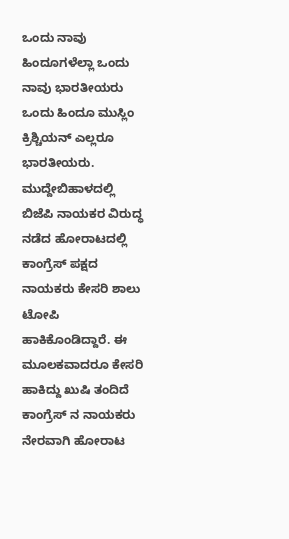ಒಂದು ನಾವು ಹಿಂದೂಗಳೆಲ್ಲಾ ಒಂದು ನಾವು ಭಾರತೀಯರು ಒಂದು ಹಿಂದೂ ಮುಸ್ಲಿಂ ಕ್ರಿಶ್ಚಿಯನ್ ಎಲ್ಲರೂ ಭಾರತೀಯರು.
ಮುದ್ದೇಬಿಹಾಳದಲ್ಲಿ ಬಿಜೆಪಿ ನಾಯಕರ ವಿರುದ್ಧ ನಡೆದ ಹೋರಾಟದಲ್ಲಿ ಕಾಂಗ್ರೆಸ್ ಪಕ್ಷದ ನಾಯಕರು ಕೇಸರಿ ಶಾಲು ಟೋಪಿ ಹಾಕಿಕೊಂಡಿದ್ದಾರೆ. ಈ ಮೂಲಕವಾದರೂ ಕೇಸರಿ ಹಾಕಿದ್ದು ಖುಷಿ ತಂದಿದೆ ಕಾಂಗ್ರೆಸ್ ನ ನಾಯಕರು ನೇರವಾಗಿ ಹೋರಾಟ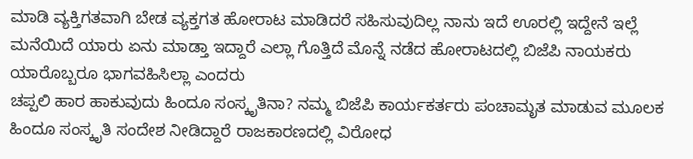ಮಾಡಿ ವ್ಯಕ್ತಿಗತವಾಗಿ ಬೇಡ ವ್ಯಕ್ತಗತ ಹೋರಾಟ ಮಾಡಿದರೆ ಸಹಿಸುವುದಿಲ್ಲ ನಾನು ಇದೆ ಊರಲ್ಲಿ ಇದ್ದೇನೆ ಇಲ್ಲೆ ಮನೆಯಿದೆ ಯಾರು ಏನು ಮಾಡ್ತಾ ಇದ್ದಾರೆ ಎಲ್ಲಾ ಗೊತ್ತಿದೆ ಮೊನ್ನೆ ನಡೆದ ಹೋರಾಟದಲ್ಲಿ ಬಿಜೆಪಿ ನಾಯಕರು ಯಾರೊಬ್ಬರೂ ಭಾಗವಹಿಸಿಲ್ಲಾ ಎಂದರು
ಚಪ್ಪಲಿ ಹಾರ ಹಾಕುವುದು ಹಿಂದೂ ಸಂಸ್ಕೃತಿನಾ? ನಮ್ಮ ಬಿಜೆಪಿ ಕಾರ್ಯಕರ್ತರು ಪಂಚಾಮೃತ ಮಾಡುವ ಮೂಲಕ ಹಿಂದೂ ಸಂಸ್ಕೃತಿ ಸಂದೇಶ ನೀಡಿದ್ದಾರೆ ರಾಜಕಾರಣದಲ್ಲಿ ವಿರೋಧ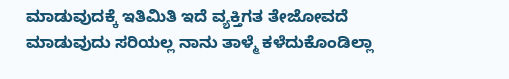ಮಾಡುವುದಕ್ಕೆ ಇತಿಮಿತಿ ಇದೆ ವ್ಯಕ್ತಿಗತ ತೇಜೋವದೆ ಮಾಡುವುದು ಸರಿಯಲ್ಲ ನಾನು ತಾಳ್ಮೆ ಕಳೆದುಕೊಂಡಿಲ್ಲಾ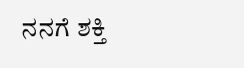ನನಗೆ ಶಕ್ತಿ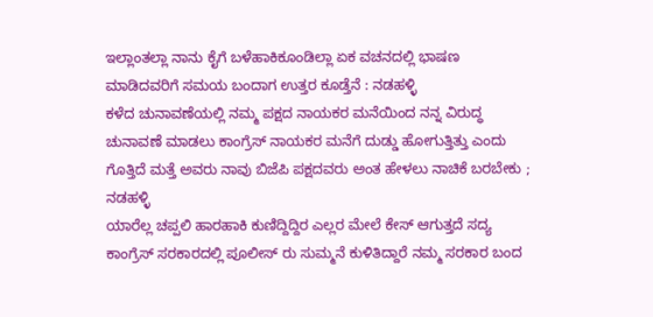ಇಲ್ಲಾಂತಲ್ಲಾ ನಾನು ಕೈಗೆ ಬಳೆಹಾಕಿಕೂಂಡಿಲ್ಲಾ ಏಕ ವಚನದಲ್ಲಿ ಭಾಷಣ ಮಾಡಿದವರಿಗೆ ಸಮಯ ಬಂದಾಗ ಉತ್ತರ ಕೂಡ್ತೆನೆ : ನಡಹಳ್ಳಿ
ಕಳೆದ ಚುನಾವಣೆಯಲ್ಲಿ ನಮ್ಮ ಪಕ್ಷದ ನಾಯಕರ ಮನೆಯಿಂದ ನನ್ನ ವಿರುದ್ಧ ಚುನಾವಣೆ ಮಾಡಲು ಕಾಂಗ್ರೆಸ್ ನಾಯಕರ ಮನೆಗೆ ದುಡ್ಡು ಹೋಗುತ್ತಿತ್ತು ಎಂದು ಗೊತ್ತಿದೆ ಮತ್ತೆ ಅವರು ನಾವು ಬಿಜೆಪಿ ಪಕ್ಷದವರು ಅಂತ ಹೇಳಲು ನಾಚಿಕೆ ಬರಬೇಕು ; ನಡಹಳ್ಳಿ
ಯಾರೆಲ್ಲ ಚಪ್ಪಲಿ ಹಾರಹಾಕಿ ಕುಣಿದ್ದಿದ್ದಿರ ಎಲ್ಲರ ಮೇಲೆ ಕೇಸ್ ಆಗುತ್ತದೆ ಸದ್ಯ ಕಾಂಗ್ರೆಸ್ ಸರಕಾರದಲ್ಲಿ ಪೂಲೀಸ್ ರು ಸುಮ್ಮನೆ ಕುಳಿತಿದ್ದಾರೆ ನಮ್ಮ ಸರಕಾರ ಬಂದ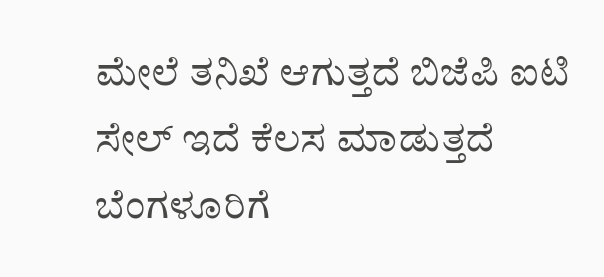ಮೇಲೆ ತನಿಖೆ ಆಗುತ್ತದೆ ಬಿಜೆಪಿ ಐಟಿ ಸೇಲ್ ಇದೆ ಕೆಲಸ ಮಾಡುತ್ತದೆ ಬೆಂಗಳೂರಿಗೆ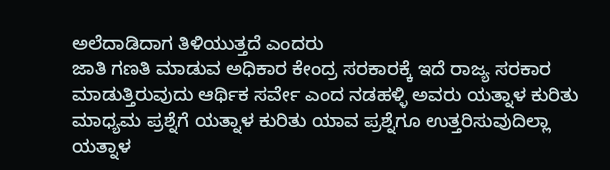ಅಲೆದಾಡಿದಾಗ ತಿಳಿಯುತ್ತದೆ ಎಂದರು
ಜಾತಿ ಗಣತಿ ಮಾಡುವ ಅಧಿಕಾರ ಕೇಂದ್ರ ಸರಕಾರಕ್ಕೆ ಇದೆ ರಾಜ್ಯ ಸರಕಾರ ಮಾಡುತ್ತಿರುವುದು ಆರ್ಥಿಕ ಸರ್ವೇ ಎಂದ ನಡಹಳ್ಳಿ ಅವರು ಯತ್ನಾಳ ಕುರಿತು ಮಾಧ್ಯಮ ಪ್ರಶ್ನೆಗೆ ಯತ್ನಾಳ ಕುರಿತು ಯಾವ ಪ್ರಶ್ನೆಗೂ ಉತ್ತರಿಸುವುದಿಲ್ಲಾ ಯತ್ನಾಳ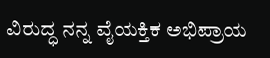ವಿರುದ್ಧ ನನ್ನ ವೈಯಕ್ತಿಕ ಅಭಿಪ್ರಾಯ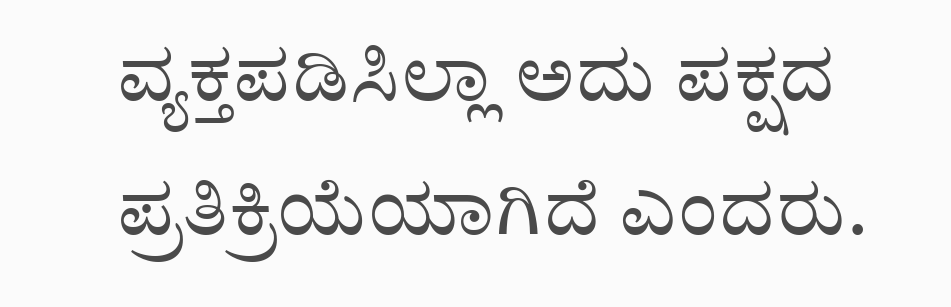ವ್ಯಕ್ತಪಡಿಸಿಲ್ಲಾ ಅದು ಪಕ್ಷದ ಪ್ರತಿಕ್ರಿಯೆಯಾಗಿದೆ ಎಂದರು.